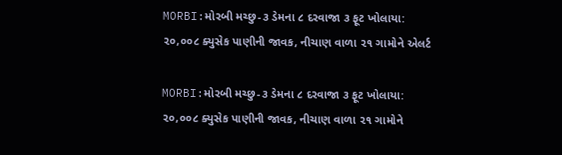MORBI:મોરબી મચ્છુ-૩ ડેમના ૮ દરવાજા ૩ ફૂટ ખોલાયા: ૨૦,૦૦૮ ક્યુસેક પાણીની જાવક, નીચાણ વાળા ૨૧ ગામોને એલર્ટ

MORBI:મોરબી મચ્છુ-૩ ડેમના ૮ દરવાજા ૩ ફૂટ ખોલાયા: ૨૦,૦૦૮ ક્યુસેક પાણીની જાવક, નીચાણ વાળા ૨૧ ગામોને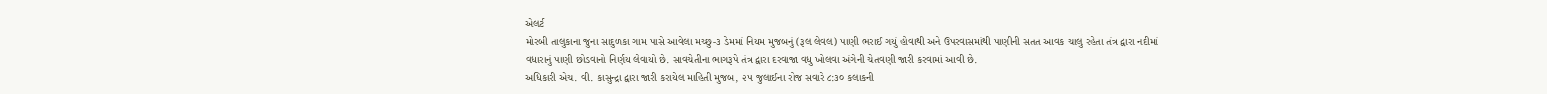એલર્ટ
મોરબી તાલુકાના જુના સાદુળકા ગામ પાસે આવેલા મચ્છુ-૩ ડેમમાં નિયમ મુજબનું (રૂલ લેવલ) પાણી ભરાઈ ગયું હોવાથી અને ઉપરવાસમાંથી પાણીની સતત આવક ચાલુ રહેતા તંત્ર દ્વારા નદીમાં વધારાનું પાણી છોડવાનો નિર્ણય લેવાયો છે. સાવચેતીના ભાગરૂપે તંત્ર દ્વારા દરવાજા વધુ ખોલવા અંગેની ચેતવણી જારી કરવામાં આવી છે.
અધિકારી એચ. વી. કાસુન્દ્રા દ્વારા જારી કરાયેલ માહિતી મુજબ, ૨૫ જુલાઈના રોજ સવારે ૮:૩૦ કલાકની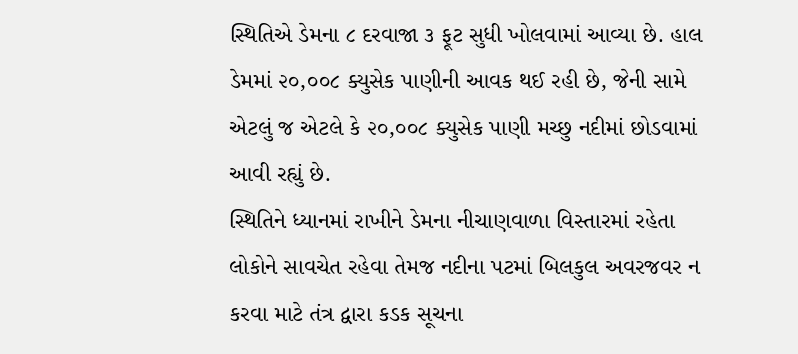સ્થિતિએ ડેમના ૮ દરવાજા ૩ ફૂટ સુધી ખોલવામાં આવ્યા છે. હાલ ડેમમાં ૨૦,૦૦૮ ક્યુસેક પાણીની આવક થઈ રહી છે, જેની સામે એટલું જ એટલે કે ૨૦,૦૦૮ ક્યુસેક પાણી મચ્છુ નદીમાં છોડવામાં આવી રહ્યું છે.
સ્થિતિને ધ્યાનમાં રાખીને ડેમના નીચાણવાળા વિસ્તારમાં રહેતા લોકોને સાવચેત રહેવા તેમજ નદીના પટમાં બિલકુલ અવરજવર ન કરવા માટે તંત્ર દ્વારા કડક સૂચના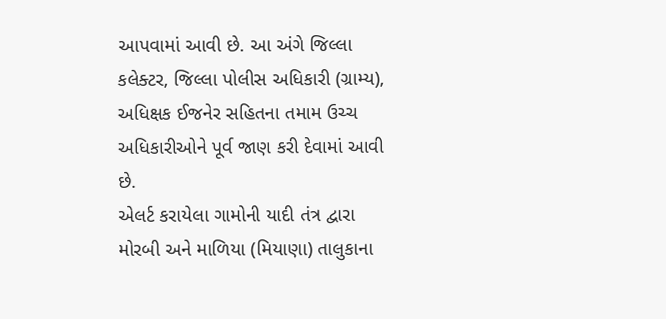આપવામાં આવી છે. આ અંગે જિલ્લા કલેક્ટર, જિલ્લા પોલીસ અધિકારી (ગ્રામ્ય), અધિક્ષક ઈજનેર સહિતના તમામ ઉચ્ચ અધિકારીઓને પૂર્વ જાણ કરી દેવામાં આવી છે.
એલર્ટ કરાયેલા ગામોની યાદી તંત્ર દ્વારા મોરબી અને માળિયા (મિયાણા) તાલુકાના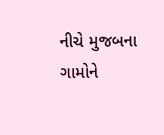નીચે મુજબના ગામોને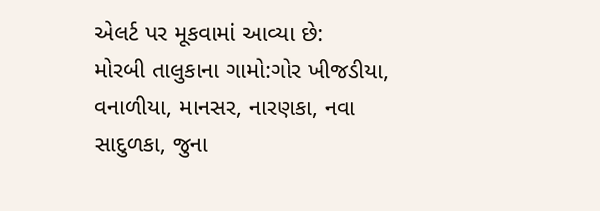એલર્ટ પર મૂકવામાં આવ્યા છે:
મોરબી તાલુકાના ગામો:ગોર ખીજડીયા, વનાળીયા, માનસર, નારણકા, નવા સાદુળકા, જુના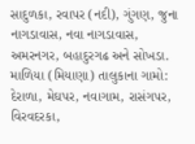સાદુળકા, રવાપર (નદી), ગુંગણ, જુના નાગડાવાસ, નવા નાગડાવાસ, અમરનગર, બહાદુરગઢ અને સોખડા.
માળિયા (મિયાણા) તાલુકાના ગામો: દેરાળા, મેઘપર, નવાગામ, રાસંગપર, વિરવદરકા,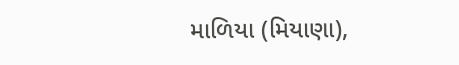માળિયા (મિયાણા),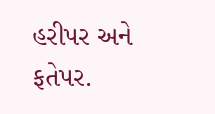હરીપર અને ફતેપર.